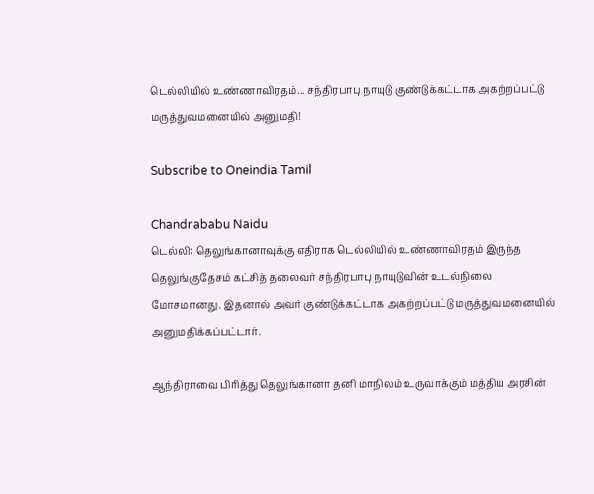டெல்லியில் உண்ணாவிரதம்... சந்திரபாபு நாயுடு குண்டுக்கட்டாக அகற்றப்பட்டு மருத்துவமனையில் அனுமதி!

Subscribe to Oneindia Tamil

Chandrababu Naidu
டெல்லி: தெலுங்கானாவுக்கு எதிராக டெல்லியில் உண்ணாவிரதம் இருந்த தெலுங்குதேசம் கட்சித் தலைவர் சந்திரபாபு நாயுடுவின் உடல்நிலை மோசமானது. இதனால் அவர் குண்டுக்கட்டாக அகற்றப்பட்டு மருத்துவமனையில் அனுமதிக்கப்பட்டார்.

ஆந்திராவை பிரித்து தெலுங்கானா தனி மாநிலம் உருவாக்கும் மத்திய அரசின்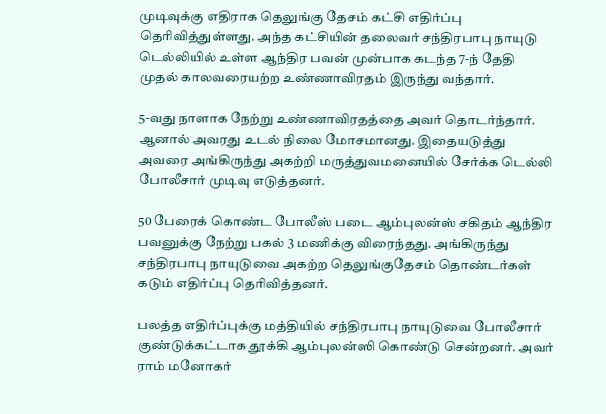முடிவுக்கு எதிராக தெலுங்கு தேசம் கட்சி எதிர்ப்பு தெரிவித்துள்ளது. அந்த கட்சியின் தலைவர் சந்திரபாபு நாயுடு டெல்லியில் உள்ள ஆந்திர பவன் முன்பாக கடந்த 7-ந் தேதி முதல் காலவரையற்ற உண்ணாவிரதம் இருந்து வந்தார்.

5-வது நாளாக நேற்று உண்ணாவிரதத்தை அவர் தொடர்ந்தார். ஆனால் அவரது உடல் நிலை மோசமானது. இதையடுத்து அவரை அங்கிருந்து அகற்றி மருத்துவமனையில் சேர்க்க டெல்லி போலீசார் முடிவு எடுத்தனர்.

50 பேரைக் கொண்ட போலீஸ் படை ஆம்புலன்ஸ் சகிதம் ஆந்திர பவனுக்கு நேற்று பகல் 3 மணிக்கு விரைந்தது. அங்கிருந்து சந்திரபாபு நாயுடுவை அகற்ற தெலுங்குதேசம் தொண்டர்கள் கடும் எதிர்ப்பு தெரிவித்தனர்.

பலத்த எதிர்ப்புக்கு மத்தியில் சந்திரபாபு நாயுடுவை போலீசார் குண்டுக்கட்டாக தூக்கி ஆம்புலன்ஸி கொண்டு சென்றனர். அவர் ராம் மனோகர்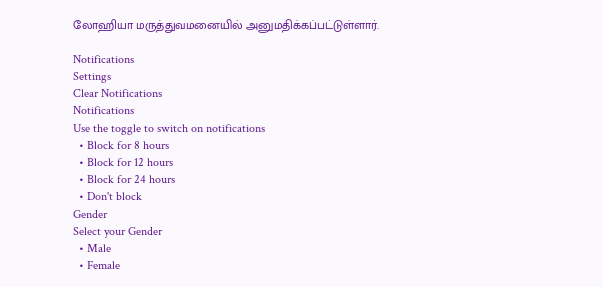லோஹியா மருத்துவமனையில் அனுமதிக்கப்பட்டுள்ளார்.

Notifications
Settings
Clear Notifications
Notifications
Use the toggle to switch on notifications
  • Block for 8 hours
  • Block for 12 hours
  • Block for 24 hours
  • Don't block
Gender
Select your Gender
  • Male
  • Female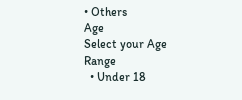• Others
Age
Select your Age Range
  • Under 18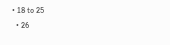• 18 to 25
  • 26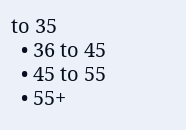to 35
  • 36 to 45
  • 45 to 55
  • 55+